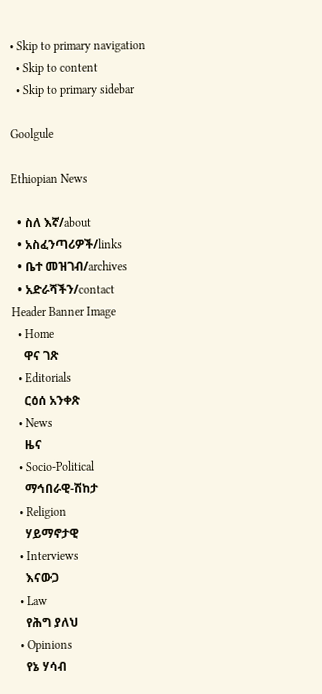• Skip to primary navigation
  • Skip to content
  • Skip to primary sidebar

Goolgule

Ethiopian News

  • ስለ እኛ/about
  • አስፈንጣሪዎች/links
  • ቤተ መዝገብ/archives
  • አድራሻችን/contact
Header Banner Image
  • Home
    ዋና ገጽ
  • Editorials
    ርዕሰ አንቀጽ
  • News
    ዜና
  • Socio-Political
    ማኅበራዊ-ሽከታ
  • Religion
    ሃይማኖታዊ
  • Interviews
    እናውጋ
  • Law
    የሕግ ያለህ
  • Opinions
    የኔ ሃሳብ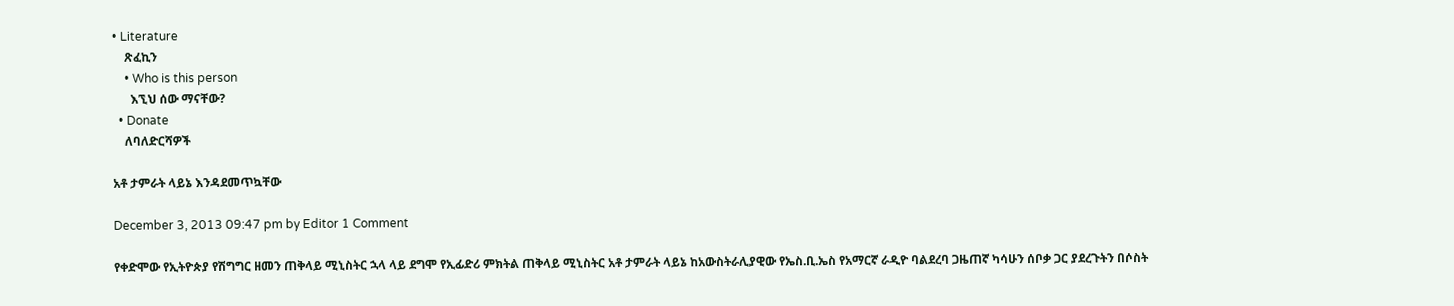• Literature
    ጽፈኪን
    • Who is this person
      እኚህ ሰው ማናቸው?
  • Donate
    ለባለድርሻዎች

አቶ ታምራት ላይኔ እንዳደመጥኳቸው

December 3, 2013 09:47 pm by Editor 1 Comment

የቀድሞው የኢትዮጵያ የሽግግር ዘመን ጠቅላይ ሚኒስትር ኋላ ላይ ደግሞ የኢፊድሪ ምክትል ጠቅላይ ሚኒስትር አቶ ታምራት ላይኔ ከአውስትራሊያዊው የኤስ.ቢ.ኤስ የአማርኛ ራዲዮ ባልደረባ ጋዜጠኛ ካሳሁን ሰቦቃ ጋር ያደረጉትን በሶስት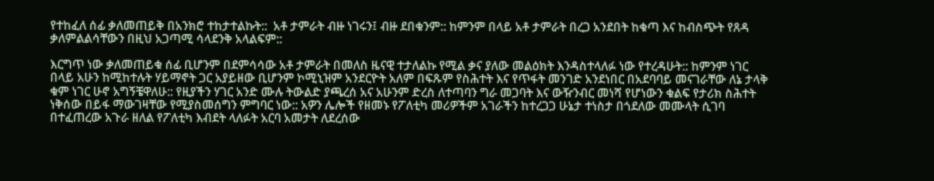የተከፈለ ሰፊ ቃለመጠይቅ በአንክሮ ተከታተልኩት::  አቶ ታምራት ብዙ ነገሩን፤ ብዙ ደበቁንም:: ከምንም በላይ አቶ ታምራት በረጋ አንደበት ከቁጣ እና ከብስጭት የጸዳ ቃለምልልሳቸውን በዚህ አጋጣሚ ሳላደንቅ አላልፍም::

እርግጥ ነው ቃለመጠይቁ ሰፊ ቢሆንም በደምሳሳው አቶ ታምራት በመለስ ዜናዊ ተታለልኩ የሚል ቃና ያለው መልዕክት እንዳስተላለፉ ነው የተረዳሁት:: ከምንም ነገር በላይ አሁን ከሚከተሉት ሃይማኖት ጋር አያይዘው ቢሆንም ኮሚኒዝም አንደርዮት አለም በፍጹም የስሕተት እና የጥፋት መንገድ አንደነበር በአደባባይ መናገራቸው ለኔ ታላቅ ቁም ነገር ሁኖ አግኝቼዋለሁ:: የዚያችን ሃገር አንድ ሙሉ ትውልድ ያጫረሰ አና አሁንም ድረስ ለተጣባን ግራ መጋባት እና ውዥንብር መነሻ የሆነውን ቁልፍ የታሪክ ስሕተት ነቅሰው በይፋ ማውገዛቸው የሚያስመሰግን ምግባር ነው:: አዎን ሌሎች የዘመኑ የፖለቲካ መሪዎችም አገራችን ከተረጋጋ ሁኔታ ተነስታ በጎደለው መሙላት ሲገባ በተፈጠረው አጉራ ዘለል የፖለቲካ እብደት ላለፉት አርባ አመታት ለደረሰው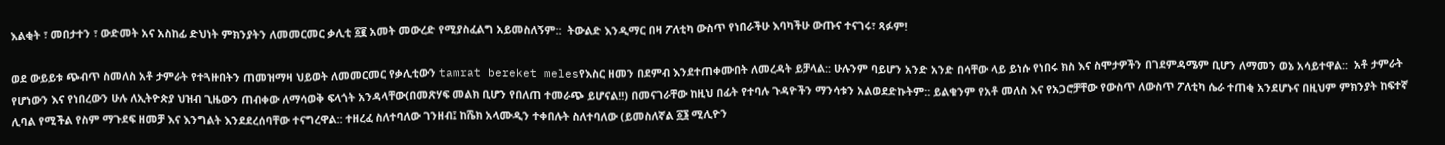እልቂት ፣ መበታተን ፣ ውድመት አና አስከፊ ድህነት ምክንያትን ለመመርመር ቃሊቲ ፩፪ አመት መውረድ የሚያስፈልግ አይመስለኝም::  ትውልድ እንዲማር በዛ ፖለቲካ ውስጥ የነበራችሁ እባካችሁ ውጡና ተናገሩ፣ ጻፉም!

ወደ ውይይቱ ጭብጥ ስመለስ አቶ ታምራት የተጓዙበትን ጠመዝማዛ ህይወት ለመመርመር የቃሊቲውን tamrat bereket melesየእስር ዘመን በደምብ እንደተጠቀሙበት ለመረዳት ይቻላል:: ሁሉንም ባይሆን አንድ አንድ በሳቸው ላይ ይነሱ የነበሩ ክስ እና ስሞታዎችን በገደምዳሜም ቢሆን ለማመን ወኔ አሳይተዋል::  አቶ ታምራት የሆነውን እና የነበረውን ሁሉ ለኢትዮጵያ ህዝብ ጊዜውን ጠብቀው ለማሳወቅ ፍላጎት አንዳላቸው(በመጽሃፍ መልክ ቢሆን የበለጠ ተመራጭ ይሆናል!!) በመናገራቸው ከዚህ በፊት የተባሉ ጉዳዮችን ማንሳቱን አልወደድኩትም:: ይልቁንም የአቶ መለስ እና የአጋሮቻቸው የውስጥ ለውስጥ ፖለቲካ ሴራ ተጠቂ አንደሆኑና በዚህም ምክንያት ከፍተኛ ሊባል የሚችል የስም ማጉደፍ ዘመቻ እና እንግልት እንደደረሰባቸው ተናግረዋል:: ተዘረፈ ስለተባለው ገንዘብ፤ ከሼክ አላሙዲን ተቀበሉት ስለተባለው (ይመስለኛል ፩፮ ሚሊዮን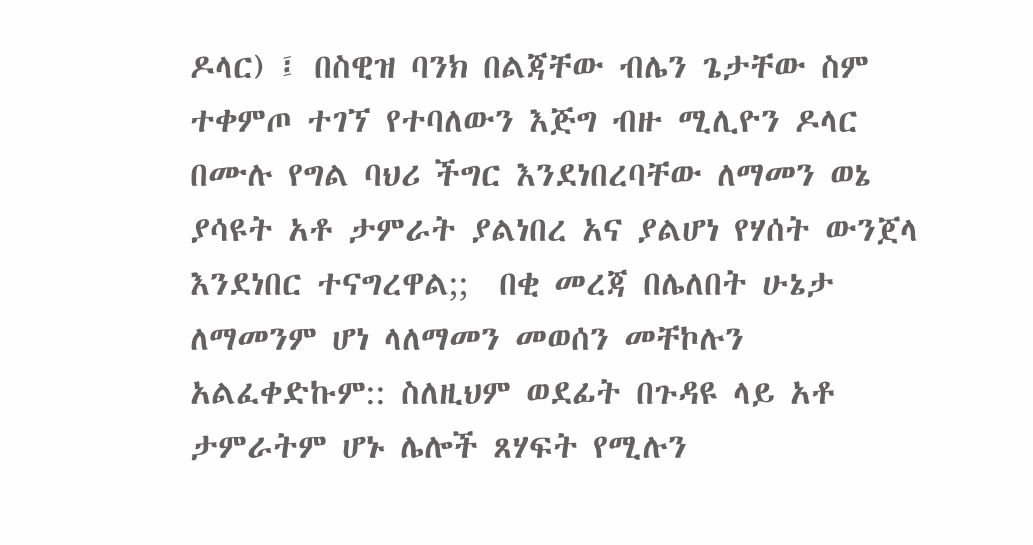ዶላር) ፤ በስዊዝ ባንክ በልጃቸው ብሌን ጌታቸው ስም ተቀምጦ ተገኘ የተባለውን እጅግ ብዙ ሚሊዮን ዶላር በሙሉ የግል ባህሪ ችግር እንደነበረባቸው ለማመን ወኔ ያሳዩት አቶ ታምራት ያልነበረ አና ያልሆነ የሃሰት ውንጀላ እንደነበር ተናግረዋል;;  በቂ መረጃ በሌለበት ሁኔታ ለማመንም ሆነ ላለማመን መወሰን መቸኮሉን አልፈቀድኩም:: ስለዚህም ወደፊት በጉዳዩ ላይ አቶ ታምራትም ሆኑ ሌሎች ጸሃፍት የሚሉን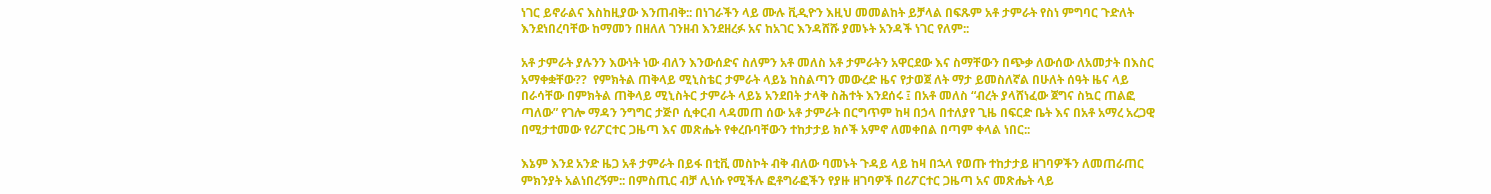ነገር ይኖራልና እስከዚያው እንጠብቅ:: በነገራችን ላይ ሙሉ ቪዲዮን እዚህ መመልከት ይቻላል በፍጹም አቶ ታምራት የስነ ምግባር ጉድለት እንደነበረባቸው ከማመን በዘለለ ገንዘብ እንደዘረፉ አና ከአገር እንዳሸሹ ያመኑት አንዳች ነገር የለም::

አቶ ታምራት ያሉንን እውነት ነው ብለን እንውሰድና ስለምን አቶ መለስ አቶ ታምራትን አዋርደው እና ስማቸውን በጭቃ ለውሰው ለአመታት በእስር አማቀቋቸው??  የምክትል ጠቅላይ ሚኒስቴር ታምራት ላይኔ ከስልጣን መውረድ ዜና የታወጀ ለት ማታ ይመስለኛል በሁለት ሰዓት ዜና ላይ በራሳቸው በምክትል ጠቅላይ ሚኒስትር ታምራት ላይኔ አንደበት ታላቅ ስሕተት እንደሰሩ ፤ በአቶ መለስ “ብረት ያላሸነፈው ጀግና ስኳር ጠልፎ ጣለው” የገሎ ማዳን ንግግር ታጅቦ ሲቀርብ ላዳመጠ ሰው አቶ ታምራት በርግጥም ከዛ በኃላ በተለያየ ጊዜ በፍርድ ቤት እና በአቶ አማረ አረጋዊ በሚታተመው የሪፖርተር ጋዜጣ እና መጽሔት የቀረቡባቸውን ተከታታይ ክሶች አምኖ ለመቀበል በጣም ቀላል ነበር::

እኔም እንደ አንድ ዜጋ አቶ ታምራት በይፋ በቲቪ መስኮት ብቅ ብለው ባመኑት ጉዳይ ላይ ከዛ በኋላ የወጡ ተከታታይ ዘገባዎችን ለመጠራጠር ምክንያት አልነበረኝም:: በምስጢር ብቻ ሊነሱ የሚችሉ ፎቶግራፎችን የያዙ ዘገባዎች በሪፖርተር ጋዜጣ አና መጽሔት ላይ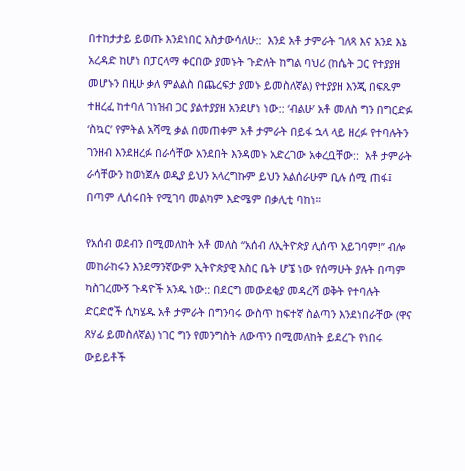በተከታታይ ይወጡ እንደነበር አስታውሳለሁ::  እንደ አቶ ታምራት ገለጻ እና አንደ እኔ አረዳድ ከሆነ በፓርላማ ቀርበው ያመኑት ጉድለት ከግል ባህሪ (ከሴት ጋር የተያያዘ መሆኑን በዚሁ ቃለ ምልልስ በጨረፍታ ያመኑ ይመስለኛል) የተያያዘ እንጂ በፍጹም ተዘረፈ ከተባለ ገነዝብ ጋር ያልተያያዘ አንደሆነ ነው:: ‘ብልሁ’ አቶ መለስ ግን በግርድፉ ‘ስኳር’ የምትል አሻሚ ቃል በመጠቀም አቶ ታምራት በይፋ ኋላ ላይ ዘረፉ የተባሉትን ገንዘብ እንደዘረፉ በራሳቸው አንደበት እንዳመኑ አድረገው አቀረቧቸው::  አቶ ታምራት ራሳቸውን ከወነጀሉ ወዲያ ይህን አላረግኩም ይህን አልሰራሁም ቢሉ ሰሚ ጠፋ፤ በጣም ሊሰሩበት የሚገባ መልካም እድሜም በቃሊቲ ባከነ።

የአሰብ ወደብን በሚመለከት አቶ መለስ “አሰብ ለኢትዮጵያ ሊሰጥ አይገባም!” ብሎ መከራከሩን እንደማንኛውም ኢትዮጵያዊ እስር ቤት ሆኜ ነው የሰማሁት ያሉት በጣም ካስገረሙኝ ጉዳዮች አንዱ ነው:: በደርግ መውደቂያ መዳረሻ ወቅት የተባሉት ድርድሮች ሲካሄዱ አቶ ታምራት በግንባሩ ውስጥ ከፍተኛ ስልጣን እንደነበራቸው (ዋና ጸሃፊ ይመስለኛል) ነገር ግን የመንግስት ለውጥን በሚመለከት ይደረጉ የነበሩ ውይይቶች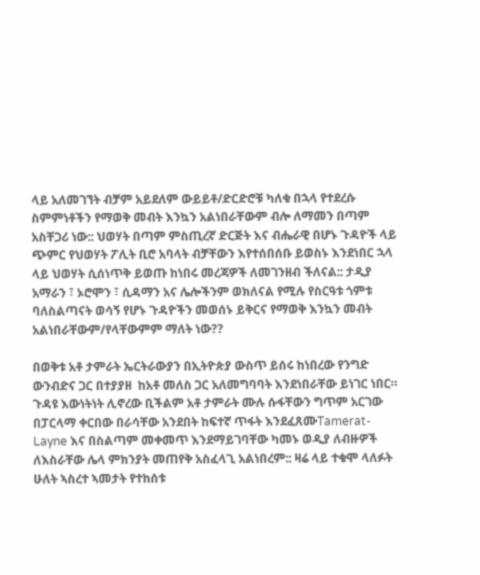ላይ አለመገኘት ብቻም አይደለም ውይይቶ/ድርድሮቹ ካለቁ በኋላ የተደረሱ ስምምነቶችን የማወቅ መብት እንኳን አልነበራቸውም ብሎ ለማመን በጣም አስቸጋሪ ነው:: ህወሃት በጣም ምስጢረኛ ድርጅት እና ብሔራዊ በሆኑ ጉዳዮች ላይ ጭምር የህወሃት ፖሊት ቢሮ አባላት ብቻቸውን እየተሰበሰቡ ይወስኑ እንደነበር ኋላ ላይ ህወሃት ሲሰነጥቅ ይወጡ ከነበሩ መረጃዎች ለመገንዘብ ችለናል:: ታዲያ አማራን ፣ ኦሮሞን ፣ ሲዳማን አና ሌሎችንም ወክለናል የሚሉ የስርዓቱ ጎምቱ ባለስልጣናት ወሳኝ የሆኑ ጉዳዮችን መወሰኑ ይቅርና የማወቅ እንኳን መብት አልነበራቸውም/የላቸውምም ማለት ነው??

በወቅቱ አቶ ታምራት ኤርትራውያን በኢትዮጵያ ውስጥ ይሰሩ ከነበረው የንግድ ውንብድና ጋር በተያያዘ  ከአቶ መለስ ጋር አለመግባባት እንደነበራቸው ይነገር ነበር። ጉዳዩ እውነትነት ሊኖረው ቢችልም አቶ ታምራት ሙሉ ሱፋቸውን ግጥም አርገው በፓርላማ ቀርበው በራሳቸው አንደበት ከፍተኛ ጥፋት እንደፈጸሙTamerat-Layne እና በስልጣም መቀመጥ እንደማይገባቸው ካመኑ ወዲያ ለብዙዎች ለእስራቸው ሌላ ምክንያት መጠየቅ አስፈላጊ አልነበረም:: ዛሬ ላይ ተቁሞ ላለፉት ሁለት ኣስረተ ኣመታት የተከሰቱ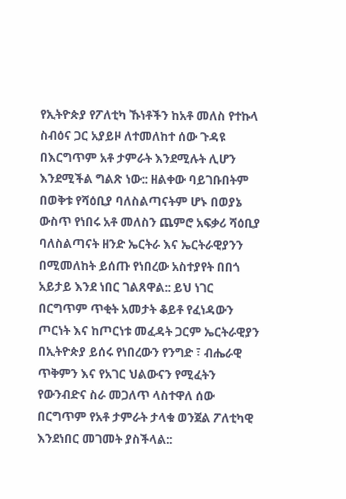የኢትዮጵያ የፖለቲካ ኹነቶችን ከአቶ መለስ የተኩላ ስብዕና ጋር አያይዞ ለተመለከተ ሰው ጉዳዩ በእርግጥም አቶ ታምራት እንደሚሉት ሊሆን እንደሚችል ግልጽ ነው:: ዘልቀው ባይገቡበትም በወቅቱ የሻዕቢያ ባለስልጣናትም ሆኑ በወያኔ ውስጥ የነበሩ አቶ መለስን ጨምሮ አፍቃሪ ሻዕቢያ ባለስልጣናት ዘንድ ኤርትራ እና ኤርትራዊያንን በሚመለከት ይሰጡ የነበረው አስተያየት በበጎ አይታይ እንደ ነበር ገልጸዋል:: ይህ ነገር በርግጥም ጥቂት አመታት ቆይቶ የፈነዳውን ጦርነት እና ከጦርነቱ መፈዳት ጋርም ኤርትራዊያን በኢትዮጵያ ይሰሩ የነበረውን የንግድ ፣ ብሔራዊ ጥቅምን እና የአገር ህልውናን የሚፈትን የውንብድና ስራ መጋለጥ ላስተዋለ ሰው በርግጥም የአቶ ታምራት ታላቁ ወንጀል ፖለቲካዊ እንደነበር መገመት ያስችላል::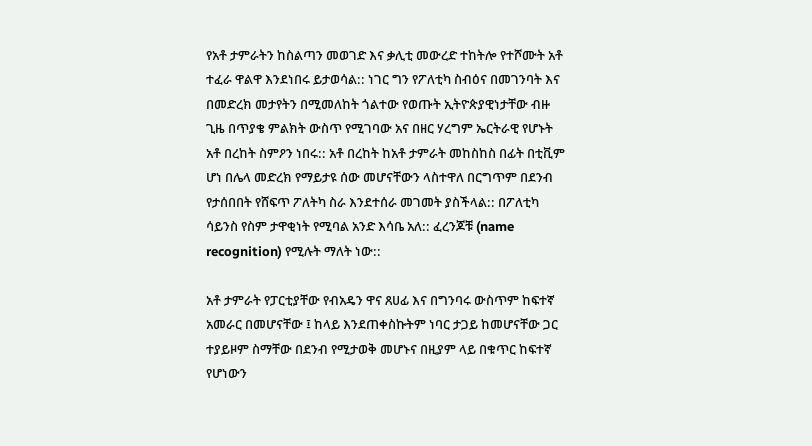የአቶ ታምራትን ከስልጣን መወገድ እና ቃሊቲ መውረድ ተከትሎ የተሾሙት አቶ ተፈራ ዋልዋ እንደነበሩ ይታወሳል:: ነገር ግን የፖለቲካ ስብዕና በመገንባት እና በመድረክ መታየትን በሚመለከት ጎልተው የወጡት ኢትዮጵያዊነታቸው ብዙ ጊዜ በጥያቄ ምልክት ውስጥ የሚገባው አና በዘር ሃረግም ኤርትራዊ የሆኑት አቶ በረከት ስምዖን ነበሩ:: አቶ በረከት ከአቶ ታምራት መከስከስ በፊት በቲቪም ሆነ በሌላ መድረክ የማይታዩ ሰው መሆናቸውን ላስተዋለ በርግጥም በደንብ የታሰበበት የሸፍጥ ፖለትካ ስራ እንደተሰራ መገመት ያስችላል:: በፖለቲካ ሳይንስ የስም ታዋቂነት የሚባል አንድ እሳቤ አለ:: ፈረንጆቹ (name recognition) የሚሉት ማለት ነው::

አቶ ታምራት የፓርቲያቸው የብአዴን ዋና ጸሀፊ እና በግንባሩ ውስጥም ከፍተኛ አመራር በመሆናቸው ፤ ከላይ እንደጠቀስኩትም ነባር ታጋይ ከመሆናቸው ጋር ተያይዞም ስማቸው በደንብ የሚታወቅ መሆኑና በዚያም ላይ በቁጥር ከፍተኛ የሆነውን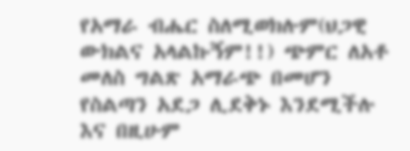የአማራ ብሔር ስለሚወክሉም(ህጋዊ ውክልና አላልኩኝም!!) ጭምር ለአቶ መለስ ግልጽ አማራጭ በመሆን የስልጣን አደጋ ሊደቅኑ እንደሚችሉ እና በዚሁም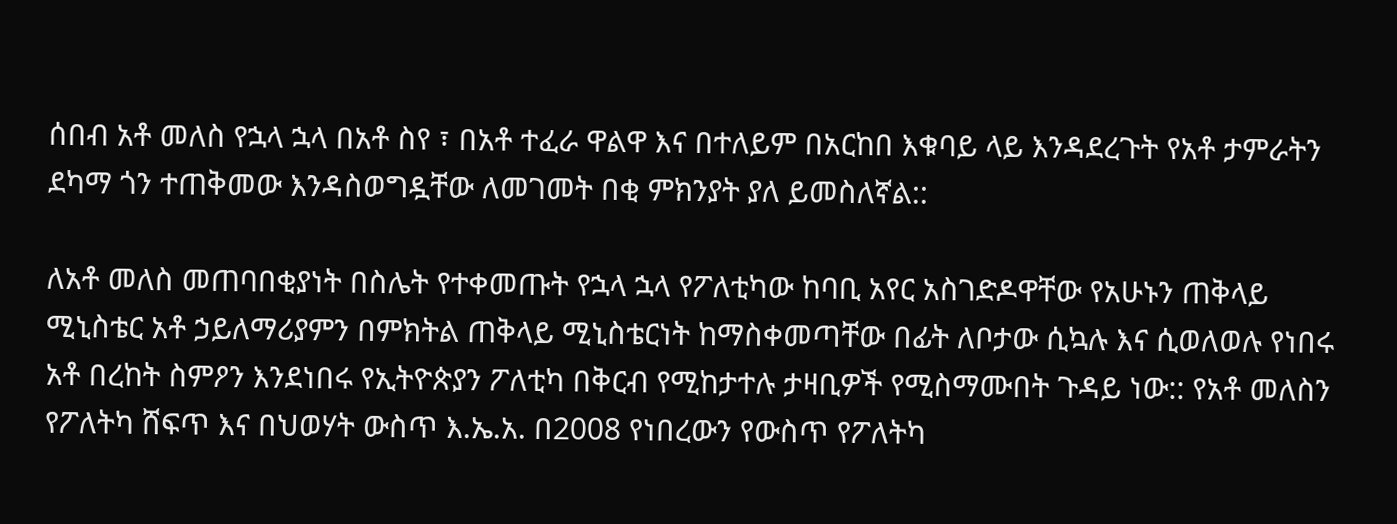ሰበብ አቶ መለስ የኋላ ኋላ በአቶ ስየ ፣ በአቶ ተፈራ ዋልዋ እና በተለይም በአርከበ እቁባይ ላይ እንዳደረጉት የአቶ ታምራትን ደካማ ጎን ተጠቅመው እንዳስወግዷቸው ለመገመት በቂ ምክንያት ያለ ይመስለኛል::

ለአቶ መለስ መጠባበቂያነት በስሌት የተቀመጡት የኋላ ኋላ የፖለቲካው ከባቢ አየር አስገድዶዋቸው የአሁኑን ጠቅላይ ሚኒስቴር አቶ ኃይለማሪያምን በምክትል ጠቅላይ ሚኒስቴርነት ከማስቀመጣቸው በፊት ለቦታው ሲኳሉ እና ሲወለወሉ የነበሩ አቶ በረከት ስምዖን እንደነበሩ የኢትዮጵያን ፖለቲካ በቅርብ የሚከታተሉ ታዛቢዎች የሚስማሙበት ጉዳይ ነው:: የአቶ መለስን የፖለትካ ሸፍጥ እና በህወሃት ውስጥ እ.ኤ.አ. በ2008 የነበረውን የውስጥ የፖለትካ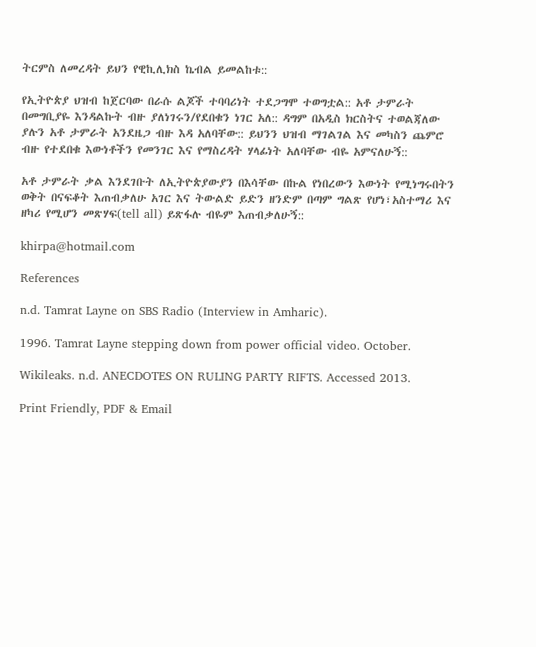ትርምስ ለመረዳት ይህን የዊኪሊክስ ኬብል ይመልከቱ::

የኢትዮጵያ ህዝብ ከጀርባው በራሱ ልጆች ተባባሪነት ተደጋግሞ ተወግቷል:: አቶ ታምራት በመግቢያዬ እንዳልኩት ብዙ ያለነገሩን/የደበቁን ነገር አለ:: ዳግም በአዲስ ክርስትና ተወልጃለው ያሉን አቶ ታምራት አንደዜጋ ብዙ እዳ አለባቸው:: ይህንን ህዝብ ማገልገል እና መካስን ጨምሮ ብዙ የተደበቁ እውነቶችን የመንገር እና የማስረዳት ሃላፊነት አለባቸው ብዬ አምናለሁኝ::

አቶ ታምራት ቃል እንደገቡት ለኢትዮጵያውያን በእሳቸው በኩል የነበረውን እውነት የሚነግሩበትን ወቅት በናፍቆት እጠብቃለሁ አገር እና ትውልድ ይድን ዘንድም በጣም ግልጽ የሆነ፣አስተማሪ እና ዘካሪ የሚሆን መጽሃፍ(tell all) ይጽፋሉ ብዬም እጠብቃለሁኝ::

khirpa@hotmail.com

References

n.d. Tamrat Layne on SBS Radio (Interview in Amharic).

1996. Tamrat Layne stepping down from power official video. October.

Wikileaks. n.d. ANECDOTES ON RULING PARTY RIFTS. Accessed 2013.

Print Friendly, PDF & Email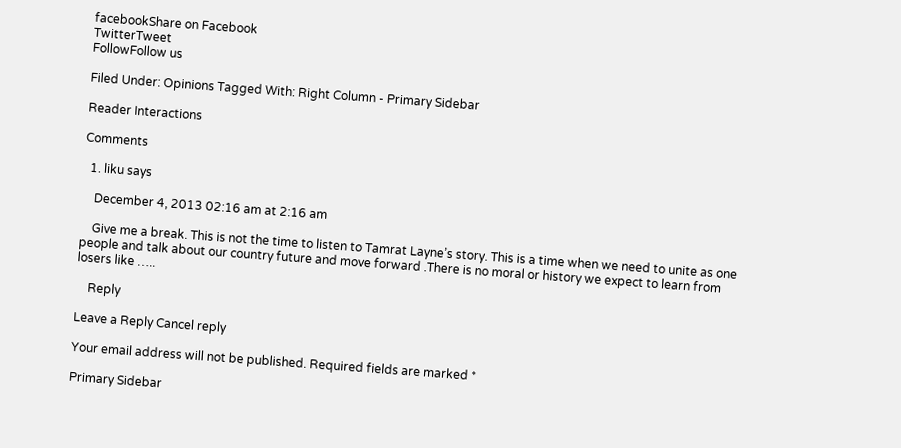facebookShare on Facebook
TwitterTweet
FollowFollow us

Filed Under: Opinions Tagged With: Right Column - Primary Sidebar

Reader Interactions

Comments

  1. liku says

    December 4, 2013 02:16 am at 2:16 am

    Give me a break. This is not the time to listen to Tamrat Layne’s story. This is a time when we need to unite as one people and talk about our country future and move forward .There is no moral or history we expect to learn from losers like …..

    Reply

Leave a Reply Cancel reply

Your email address will not be published. Required fields are marked *

Primary Sidebar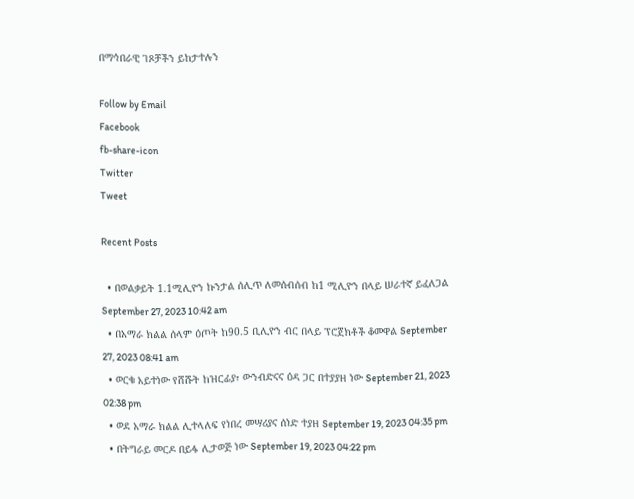በማኅበራዊ ገጾቻችን ይከታተሉን

Follow by Email
Facebook
fb-share-icon
Twitter
Tweet

Recent Posts

  • በወልቃይት 1.1ሚሊዮን ኩንታል ሰሊጥ ለመሰብሰብ ከ1 ሚሊዮን በላይ ሠራተኛ ይፈለጋል September 27, 2023 10:42 am
  • በአማራ ክልል ሰላም ዕጦት ከ90.5 ቢሊዮን ብር በላይ ፕሮጀክቶች ቆመዋል September 27, 2023 08:41 am
  • ወርቁ አይተነው የሸሹት ከዝርፊያ፣ ውንብድናና ዕዳ ጋር በተያያዘ ነው September 21, 2023 02:38 pm
  • ወደ አማራ ክልል ሊተላለፍ የነበረ መሣሪያና ሰነድ ተያዘ September 19, 2023 04:35 pm
  • በትግራይ መርዶ በይፋ ሊታወጅ ነው September 19, 2023 04:22 pm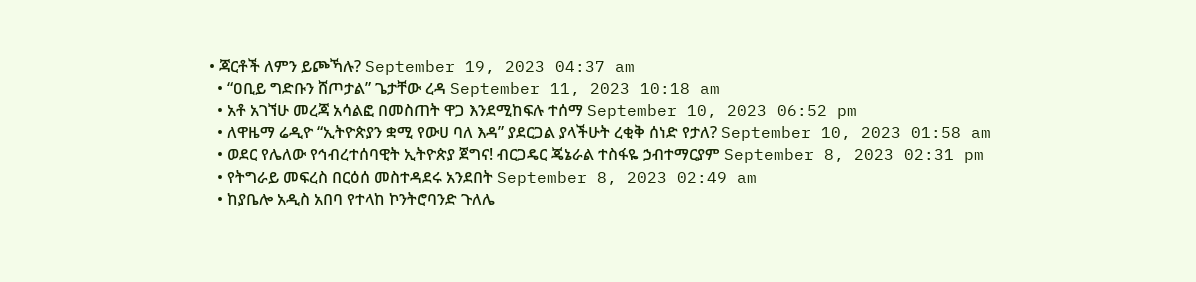• ጃርቶች ለምን ይጮኻሉ? September 19, 2023 04:37 am
  • “ዐቢይ ግድቡን ሸጦታል” ጌታቸው ረዳ September 11, 2023 10:18 am
  • አቶ አገኘሁ መረጃ አሳልፎ በመስጠት ዋጋ እንደሚከፍሉ ተሰማ September 10, 2023 06:52 pm
  • ለዋዜማ ሬዲዮ “ኢትዮጵያን ቋሚ የውሀ ባለ እዳ” ያደርጋል ያላችሁት ረቂቅ ሰነድ የታለ? September 10, 2023 01:58 am
  • ወደር የሌለው የኅብረተሰባዊት ኢትዮጵያ ጀግና! ብርጋዴር ጄኔራል ተስፋዬ ኃብተማርያም September 8, 2023 02:31 pm
  • የትግራይ መፍረስ በርዕሰ መስተዳደሩ አንደበት September 8, 2023 02:49 am
  • ከያቤሎ አዲስ አበባ የተላከ ኮንትሮባንድ ጉለሌ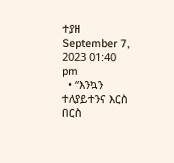ተያዘ September 7, 2023 01:40 pm
  • “እንኳን ተለያይተንና እርስ በርስ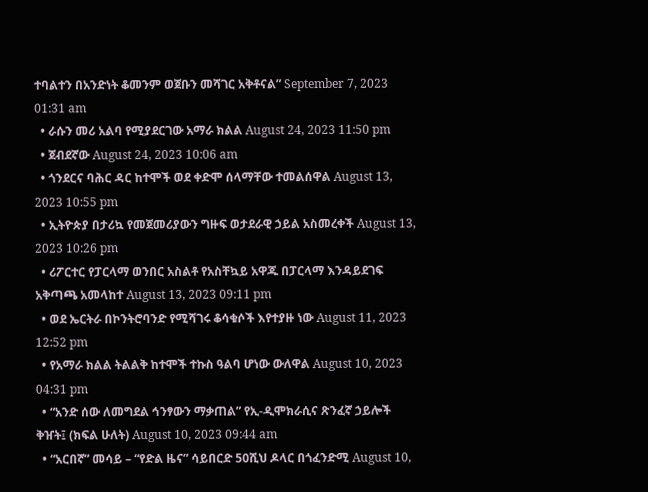ተባልተን በአንድነት ቆመንም ወጀቡን መሻገር አቅቶናል” September 7, 2023 01:31 am
  • ራሱን መሪ አልባ የሚያደርገው አማራ ክልል August 24, 2023 11:50 pm
  • ጀብደኛው August 24, 2023 10:06 am
  • ጎንደርና ባሕር ዳር ከተሞች ወደ ቀድሞ ሰላማቸው ተመልሰዋል August 13, 2023 10:55 pm
  • ኢትዮጵያ በታሪኳ የመጀመሪያውን ግዙፍ ወታደራዊ ኃይል አስመረቀች August 13, 2023 10:26 pm
  • ሪፖርተር የፓርላማ ወንበር አስልቶ የአስቸኳይ አዋጁ በፓርላማ እንዳይደገፍ አቅጣጫ አመላከተ August 13, 2023 09:11 pm
  • ወደ ኤርትራ በኮንትሮባንድ የሚሻገሩ ቆሳቁሶች እየተያዙ ነው August 11, 2023 12:52 pm
  • የአማራ ክልል ትልልቅ ከተሞች ተኩስ ዓልባ ሆነው ውለዋል August 10, 2023 04:31 pm
  • “አንድ ሰው ለመግደል ኅንፃውን ማቃጠል” የኢ-ዲሞክራሲና ጽንፈኛ ኃይሎች ቅዠት፤ (ክፍል ሁለት) August 10, 2023 09:44 am
  • “አርበኛ” መሳይ – “የድል ዜና” ሳይበርድ 50ሺህ ዶላር በጎፈንድሚ August 10,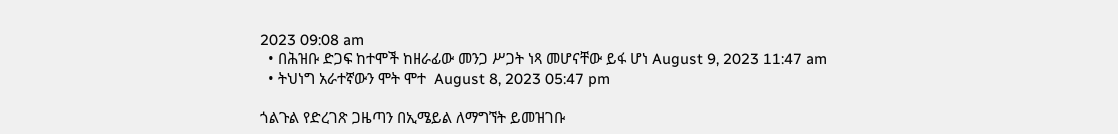2023 09:08 am
  • በሕዝቡ ድጋፍ ከተሞች ከዘራፊው መንጋ ሥጋት ነጻ መሆናቸው ይፋ ሆነ August 9, 2023 11:47 am
  • ትህነግ አራተኛውን ሞት ሞተ  August 8, 2023 05:47 pm

ጎልጉል የድረገጽ ጋዜጣን በኢሜይል ለማግኘት ይመዝገቡ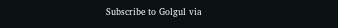Subscribe to Golgul via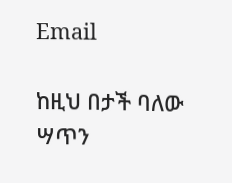Email

ከዚህ በታች ባለው ሣጥን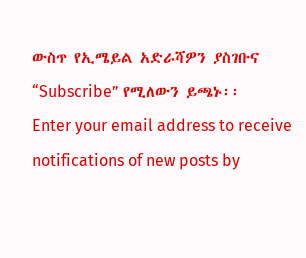ውስጥ የኢሜይል አድራሻዎን ያስገቡና “Subscribe” የሚለውን ይጫኑ፡፡
Enter your email address to receive notifications of new posts by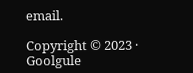email.

Copyright © 2023 · Goolgule